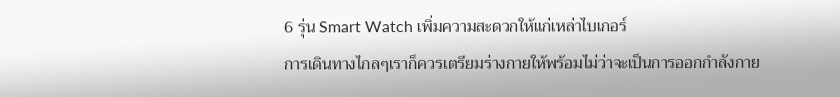6 รุ่น Smart Watch เพิ่มความสะดวกให้แก่เหล่าไบเกอร์
การเดินทางไกลๆเราก็ควรเตรียมร่างกายให้พร้อมไม่ว่าจะเป็นการออกกำลังกาย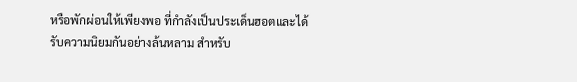หรือพักผ่อนให้เพียงพอ ที่กำลังเป็นประเด็นฮอตและได้รับความนิยมกันอย่างล้นหลาม สำหรับ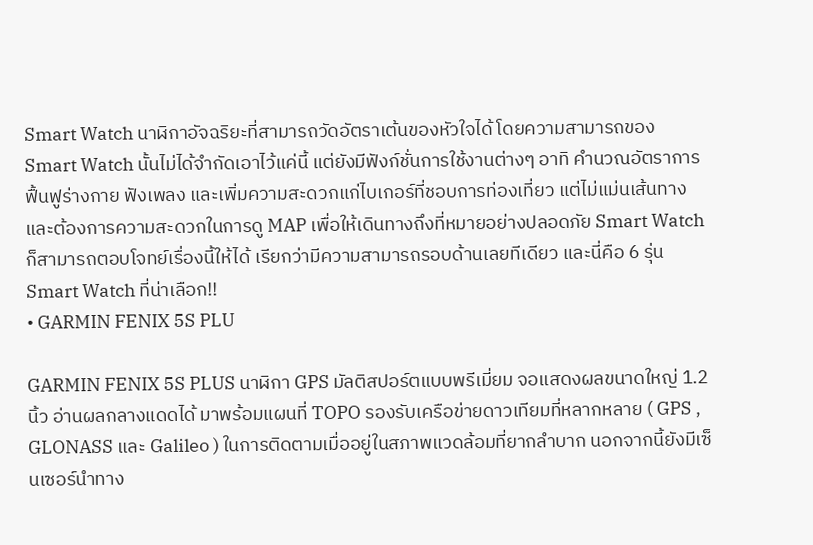Smart Watch นาฬิกาอัจฉริยะที่สามารถวัดอัตราเต้นของหัวใจได้ โดยความสามารถของ Smart Watch นั้นไม่ได้จำกัดเอาไว้แค่นี้ แต่ยังมีฟังก์ชั่นการใช้งานต่างๆ อาทิ คำนวณอัตราการฟื้นฟูร่างกาย ฟังเพลง และเพิ่มความสะดวกแก่ไบเกอร์ที่ชอบการท่องเที่ยว แต่ไม่แม่นเส้นทางและต้องการความสะดวกในการดู MAP เพื่อให้เดินทางถึงที่หมายอย่างปลอดภัย Smart Watch ก็สามารถตอบโจทย์เรื่องนี้ให้ได้ เรียกว่ามีความสามารถรอบด้านเลยทีเดียว และนี่คือ 6 รุ่น Smart Watch ที่น่าเลือก!!
• GARMIN FENIX 5S PLU

GARMIN FENIX 5S PLUS นาฬิกา GPS มัลติสปอร์ตแบบพรีเมี่ยม จอแสดงผลขนาดใหญ่ 1.2 นิ้ว อ่านผลกลางแดดได้ มาพร้อมแผนที่ TOPO รองรับเครือข่ายดาวเทียมที่หลากหลาย ( GPS , GLONASS และ Galileo ) ในการติดตามเมื่ออยู่ในสภาพแวดล้อมที่ยากลำบาก นอกจากนี้ยังมีเซ็นเซอร์นำทาง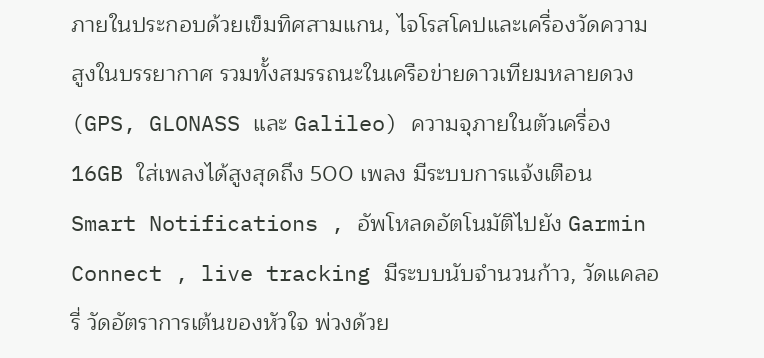ภายในประกอบด้วยเข็มทิศสามแกน, ไจโรสโคปและเครื่องวัดความสูงในบรรยากาศ รวมทั้งสมรรถนะในเครือข่ายดาวเทียมหลายดวง (GPS, GLONASS และ Galileo) ความจุภายในตัวเครื่อง 16GB ใส่เพลงได้สูงสุดถึง 500 เพลง มีระบบการแจ้งเตือน Smart Notifications , อัพโหลดอัตโนมัติไปยัง Garmin Connect , live tracking มีระบบนับจำนวนก้าว, วัดแคลอรี่ วัดอัตราการเต้นของหัวใจ พ่วงด้วย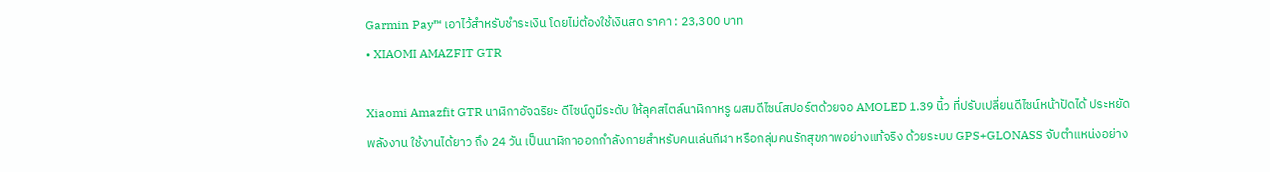Garmin Pay™ เอาไว้สำหรับชำระเงิน โดยไม่ต้องใช้เงินสด ราคา : 23,300 บาท
• XIAOMI AMAZFIT GTR

Xiaomi Amazfit GTR นาฬิกาอัจฉริยะ ดีไซน์ดูมีระดับ ให้ลุคสไตล์นาฬิกาหรู ผสมดีไซน์สปอร์ตด้วยจอ AMOLED 1.39 นิ้ว ที่ปรับเปลี่ยนดีไซน์หน้าปัดได้ ประหยัดพลังงาน ใช้งานได้ยาว ถึง 24 วัน เป็นนาฬิกาออกกำลังกายสำหรับคนเล่นกีฬา หรือกลุ่มคนรักสุขภาพอย่างแท้จริง ด้วยระบบ GPS+GLONASS จับตำแหน่งอย่าง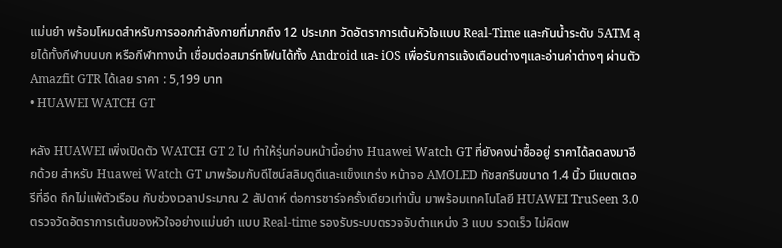แม่นยำ พร้อมโหมดสำหรับการออกกำลังกายที่มากถึง 12 ประเภท วัดอัตราการเต้นหัวใจแบบ Real-Time และกันน้ำระดับ 5ATM ลุยได้ทั้งกีฬาบนบก หรือกีฬาทางน้ำ เชื่อมต่อสมาร์ทโฟนได้ทั้ง Android และ iOS เพื่อรับการแจ้งเตือนต่างๆและอ่านค่าต่างๆ ผ่านตัว Amazfit GTR ได้เลย ราคา : 5,199 บาท
• HUAWEI WATCH GT

หลัง HUAWEI เพิ่งเปิดตัว WATCH GT 2 ไป ทำให้รุ่นก่อนหน้านี้อย่าง Huawei Watch GT ที่ยังคงน่าซื้ออยู่ ราคาได้ลดลงมาอีกด้วย สำหรับ Huawei Watch GT มาพร้อมกับดีไซน์สลิมดูดีและแข็งแกร่ง หน้าจอ AMOLED ทัชสกรีนขนาด 1.4 นิ้ว มีแบตเตอรีที่อึด ถึกไม่แพ้ตัวเรือน กับช่วงเวลาประมาณ 2 สัปดาห์ ต่อการชาร์จครั้งเดียวเท่านั้น มาพร้อมเทคโนโลยี HUAWEI TruSeen 3.0 ตรวจวัดอัตราการเต้นของหัวใจอย่างแม่นยำ แบบ Real-time รองรับระบบตรวจจับตำแหน่ง 3 แบบ รวดเร็ว ไม่ผิดพ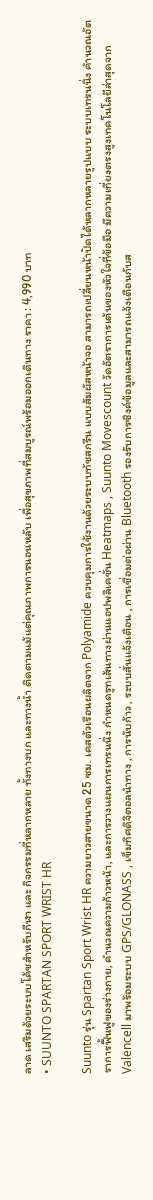ลาด เสริมด้วยระบบโค้ชสำหรับกีฬา และ กิจกรรมที่หลากหลาย ทั้งทางบก และทางน้ำ ติดตามแม้แต่คุณภาพการนอนหลับ เพื่อสุขภาพที่สมบูรณ์พร้อมออกเดินทาง ราคา : 4,990 บาท
• SUUNTO SPARTAN SPORT WRIST HR

Suunto รุ่น Spartan Sport Wrist HR ความยาวสายขนาด 25 ซม. เคสตัวเรือนผลิตจาก Polyamide ควบคุมการใช้งานด้วยระบบทัชสกรีน แบบสัมผัสหน้าจอ สามารถเปลี่ยนหน้าปัดได้หลากหลายรูปแบบ ระบบเทรนนิ่ง คำนวณอัตราการฟื้นฟูของร่างกาย, คำนวณความก้าวหน้า, และการวางแผนการเทรนนิ่ง กำหนดรูทเส้นทางผ่านแอปพลิเคชั่น Heatmaps , Suunto Movescount วัดอัตราการเต้นของหัวใจที่ข้อมือ มีความเที่ยงตรงสูงเทคโนโลยีล่าสุดจาก Valencell มาพร้อมระบบ GPS/GLONASS , เข็มทิศดิจิตอลนำทาง , การนับก้าว , ระบบสั่นแจ้งเตือน , การเชื่อมต่อผ่าน Bluetooth รองรับการซิงค์ข้อมูลและสามารถแจ้งเตือนกับส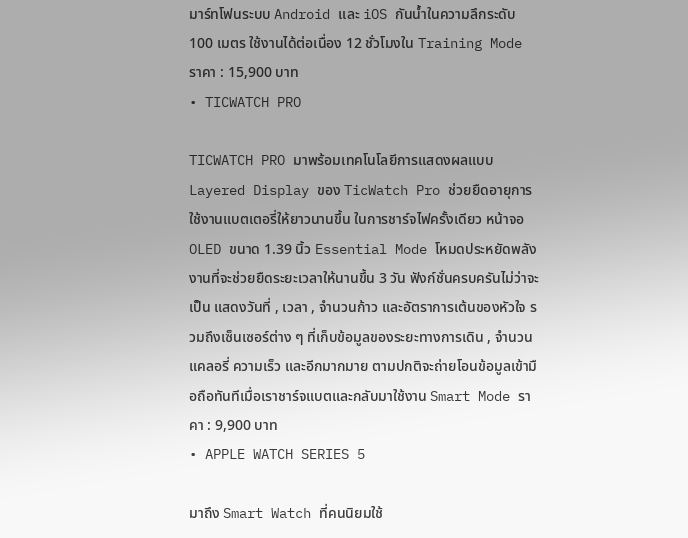มาร์ทโฟนระบบ Android และ iOS กันน้ำในความลึกระดับ 100 เมตร ใช้งานได้ต่อเนื่อง 12 ชั่วโมงใน Training Mode ราคา : 15,900 บาท
• TICWATCH PRO

TICWATCH PRO มาพร้อมเทคโนโลยีการแสดงผลแบบ Layered Display ของ TicWatch Pro ช่วยยืดอายุการใช้งานแบตเตอรี่ให้ยาวนานขึ้น ในการชาร์จไฟครั้งเดียว หน้าจอ OLED ขนาด 1.39 นิ้ว Essential Mode โหมดประหยัดพลังงานที่จะช่วยยืดระยะเวลาให้นานขึ้น 3 วัน ฟังก์ชั่นครบครันไม่ว่าจะเป็น แสดงวันที่ , เวลา , จำนวนก้าว และอัตราการเต้นของหัวใจ รวมถึงเซ็นเซอร์ต่าง ๆ ที่เก็บข้อมูลของระยะทางการเดิน , จำนวนแคลอรี่ ความเร็ว และอีกมากมาย ตามปกติจะถ่ายโอนข้อมูลเข้ามือถือทันทีเมื่อเราชาร์จแบตและกลับมาใช้งาน Smart Mode ราคา : 9,900 บาท
• APPLE WATCH SERIES 5

มาถึง Smart Watch ที่คนนิยมใช้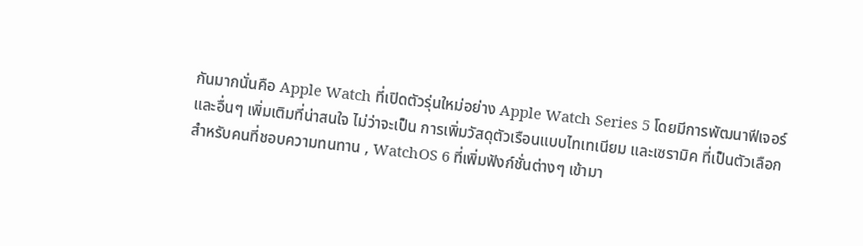กันมากนั่นคือ Apple Watch ที่เปิดตัวรุ่นใหม่อย่าง Apple Watch Series 5 โดยมีการพัฒนาฟีเจอร์และอื่นๆ เพิ่มเติมที่น่าสนใจ ไม่ว่าจะเป็น การเพิ่มวัสดุตัวเรือนแบบไทเทเนียม และเซรามิค ที่เป็นตัวเลือกสำหรับคนที่ชอบความทนทาน , WatchOS 6 ที่เพิ่มฟังก์ชั่นต่างๆ เข้ามา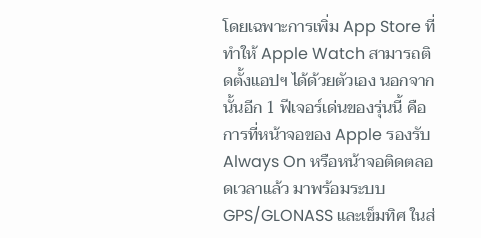โดยเฉพาะการเพิ่ม App Store ที่ทำให้ Apple Watch สามารถติดตั้งแอปฯ ได้ด้วยตัวเอง นอกจากนั้นอีก 1 ฟีเจอร์เด่นของรุ่นนี้ คือการที่หน้าจอของ Apple รองรับ Always On หรือหน้าจอติดตลอดเวลาแล้ว มาพร้อมระบบGPS/GLONASS และเข็มทิศ ในส่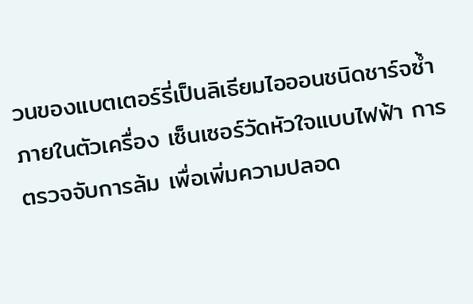วนของแบตเตอร์รี่เป็นลิเธียมไอออนชนิดชาร์จซ้ำภายในตัวเครื่อง เซ็นเซอร์วัดหัวใจแบบไฟฟ้า การตรวจจับการล้ม เพื่อเพิ่มความปลอด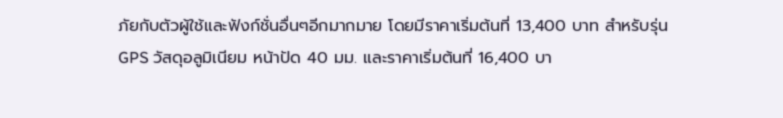ภัยกับตัวผู้ใช้และฟังก์ชั่นอื่นๆอีกมากมาย โดยมีราคาเริ่มต้นที่ 13,400 บาท สำหรับรุ่น GPS วัสดุอลูมิเนียม หน้าปัด 40 มม. และราคาเริ่มต้นที่ 16,400 บา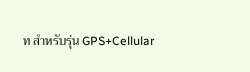ท สำหรับรุ่น GPS+Cellular